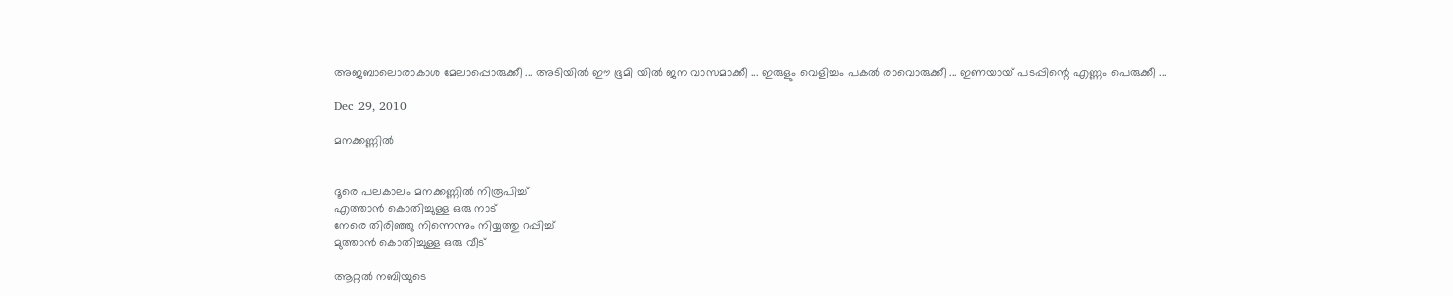അജബാലൊരാകാശ മേലാപ്പൊരുക്കീ ... അടിയില്‍ ഈ ഭൂമി യില്‍ ജന വാസമാക്കീ ... ഇരുളും വെളിച്ചം പകല്‍ രാവൊരുക്കീ ... ഇണയായ് പടപ്പിന്റെ എണ്ണം പെരുക്കീ ...

Dec 29, 2010

മനക്കണ്ണില്‍


ദൂരെ പലകാലം മനക്കണ്ണില്‍ നിരൂപിച്ച്
എത്താന്‍ കൊതിച്ചുള്ള ഒരു നാട്
നേരെ തിരിഞ്ഞു നിന്നെന്നും നിയ്യത്തു റപ്പിച്ച്
മുത്താന്‍ കൊതിച്ചുള്ള ഒരു വീട്

ആറ്റല്‍ നബിയുടെ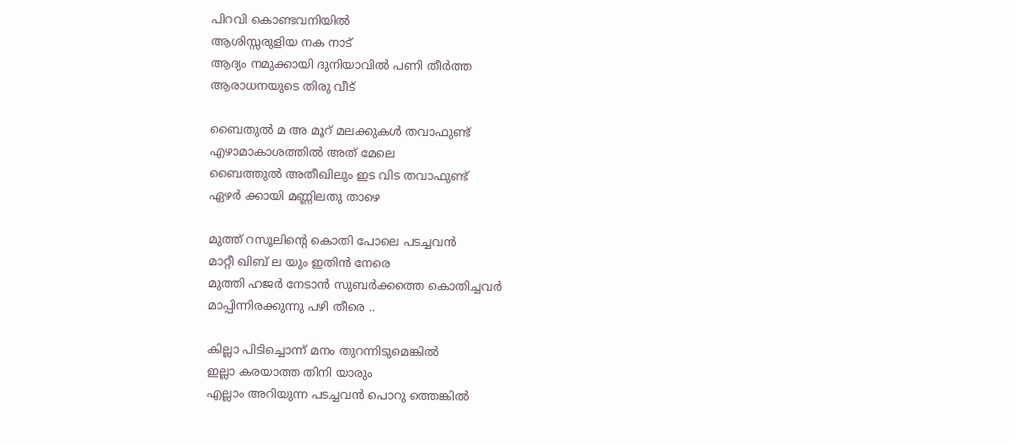പിറവി കൊണ്ടവനിയില്‍
ആശിസ്സരുളിയ നക നാട്
ആദ്യം നമുക്കായി ദുനിയാവില്‍ പണി തീര്‍ത്ത
ആരാധനയുടെ തിരു വീട്

ബൈതുല്‍ മ അ മൂറ് മലക്കുകള്‍ തവാഫുണ്ട്
എഴാമാകാശത്തില്‍ അത് മേലെ
ബൈത്തുല്‍ അതീഖിലും ഇട വിട തവാഫുണ്ട്
ഏഴര്‍ ക്കായി മണ്ണിലതു താഴെ

മുത്ത് റസൂലിന്റെ കൊതി പോലെ പടച്ചവന്‍
മാറ്റീ ഖിബ് ല യും ഇതിന്‍ നേരെ
മുത്തി ഹജര്‍ നേടാന്‍ സുബര്‍ക്കത്തെ കൊതിച്ചവര്‍
മാപ്പിന്നിരക്കുന്നു പഴി തീരെ ..

കില്ലാ പിടിച്ചൊന്ന് മനം തുറന്നിടുമെങ്കില്‍
ഇല്ലാ കരയാത്ത തിനി യാരും
എല്ലാം അറിയുന്ന പടച്ചവന്‍ പൊറു ത്തെങ്കില്‍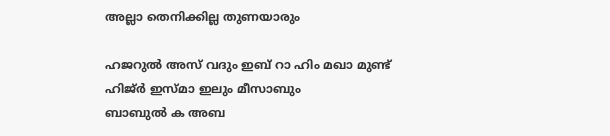അല്ലാ തെനിക്കില്ല തുണയാരും

ഹജറുല്‍ അസ് വദും ഇബ് റാ ഹിം മഖാ മുണ്ട്
ഹിജ്ര്‍ ഇസ്മാ ഇലും മീസാബും
ബാബുല്‍ ക അബ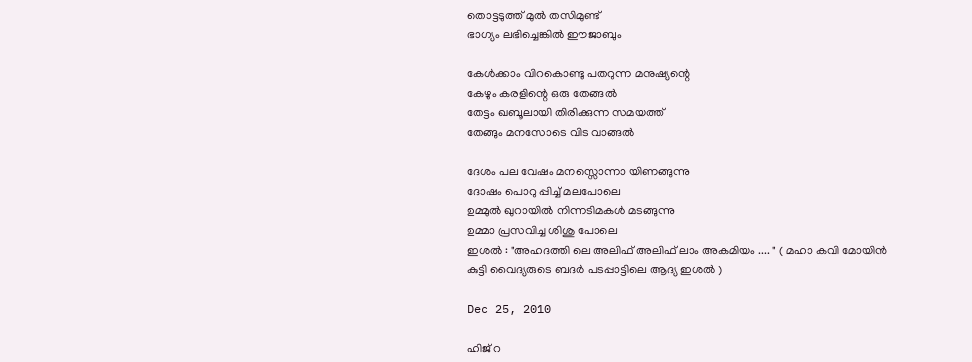തൊട്ടടുത്ത് മുല്‍ തസിമുണ്ട്
ഭാഗ്യം ലഭിച്ചെങ്കില്‍ ഈജാബും

കേള്‍ക്കാം വിറകൊണ്ടു പതറുന്ന മനുഷ്യന്റെ
കേഴും കരളിന്റെ ഒരു തേങ്ങല്‍
തേട്ടം ഖബൂലായി തിരിക്കുന്ന സമയത്ത്
തേങ്ങും മനസോടെ വിട വാങ്ങല്‍

ദേശം പല വേഷം മനസ്സൊന്നാ യിണങ്ങുന്നു
ദോഷം പൊറു പ്പിച്ച് മലപോലെ
ഉമ്മുല്‍ ഖുറായില്‍ നിന്നടിമകള്‍ മടങ്ങുന്നു
ഉമ്മാ പ്രസവിച്ച ശിശു പോലെ
ഇശല്‍ : "അഹദത്തി ലെ അലിഫ് അലിഫ് ലാം അകമിയം .... " ( മഹാ കവി മോയിന്‍ കുട്ടി വൈദ്യരുടെ ബദര്‍ പടപ്പാട്ടിലെ ആദ്യ ഇശല്‍ )

Dec 25, 2010

ഹിജ് റ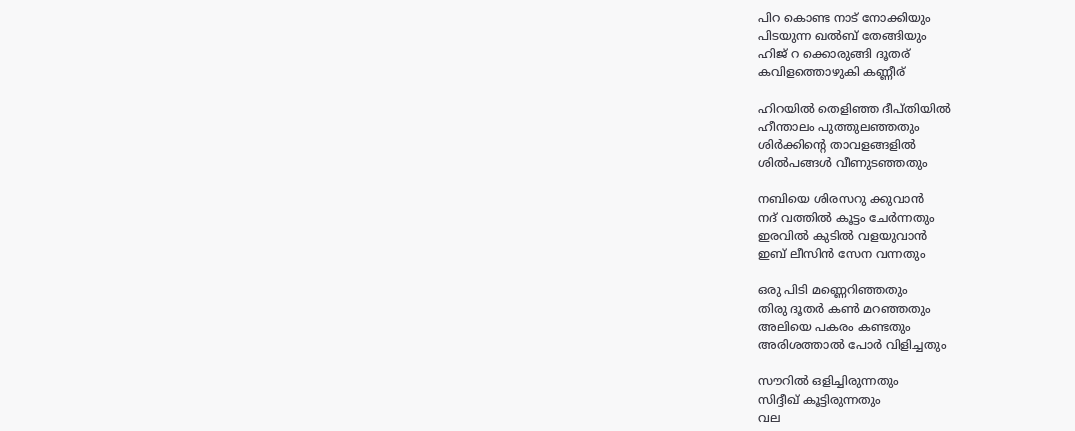പിറ കൊണ്ട നാട് നോക്കിയും
പിടയുന്ന ഖല്‍ബ് തേങ്ങിയും
ഹിജ് റ ക്കൊരുങ്ങി ദൂതര്
കവിളത്തൊഴുകി കണ്ണീര്

ഹിറയില്‍ തെളിഞ്ഞ ദീപ്തിയില്‍
ഹീന്താലം പുത്തുലഞ്ഞതും
ശിര്‍ക്കിന്റെ താവളങ്ങളില്‍
ശില്‍പങ്ങള്‍ വീണുടഞ്ഞതും

നബിയെ ശിരസറു ക്കുവാന്‍
നദ് വത്തില്‍ കൂട്ടം ചേര്‍ന്നതും
ഇരവില്‍ കുടില്‍ വളയുവാന്‍
ഇബ് ലീസിന്‍ സേന വന്നതും

ഒരു പിടി മണ്ണെറിഞ്ഞതും
തിരു ദൂതര്‍ കണ്‍ മറഞ്ഞതും
അലിയെ പകരം കണ്ടതും
അരിശത്താല്‍ പോര്‍ വിളിച്ചതും

സൗറില്‍ ഒളിച്ചിരുന്നതും
സിദ്ദീഖ് കൂട്ടിരുന്നതും
വല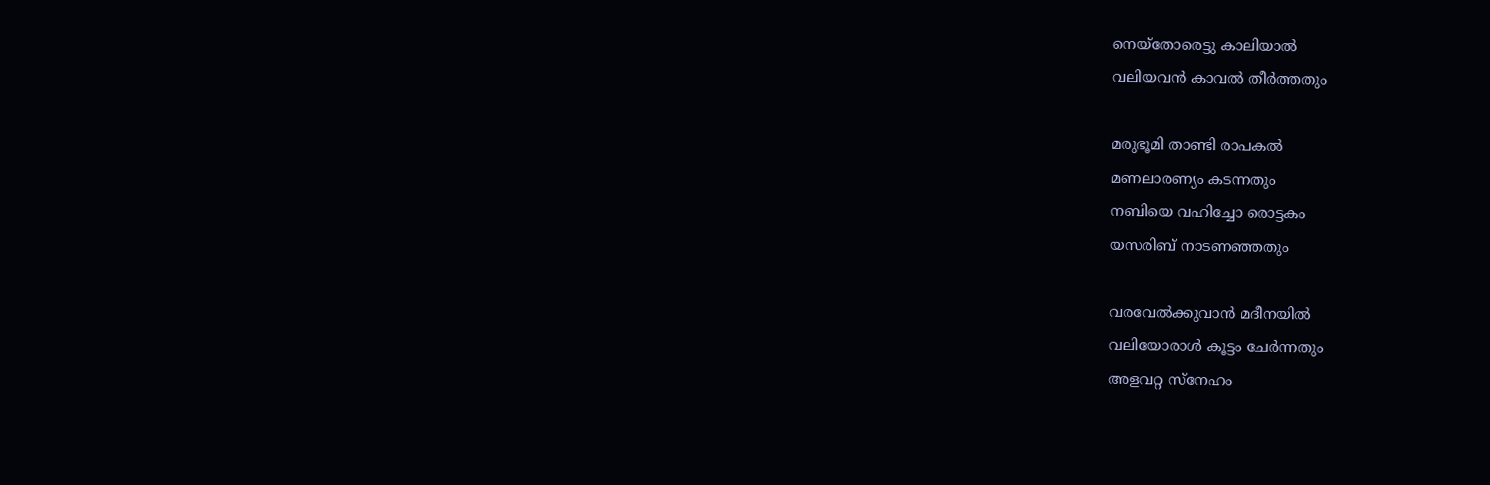നെയ്തോരെട്ടു കാലിയാല്‍
വലിയവന്‍ കാവല്‍ തീര്‍ത്തതും

മരുഭൂമി താണ്ടി രാപകല്‍
മണലാരണ്യം കടന്നതും
നബിയെ വഹിച്ചോ രൊട്ടകം
യസരിബ് നാടണഞ്ഞതും

വരവേല്‍ക്കുവാന്‍ മദീനയില്‍
വലിയോരാള്‍ കൂട്ടം ചേര്‍ന്നതും
അളവറ്റ സ്നേഹം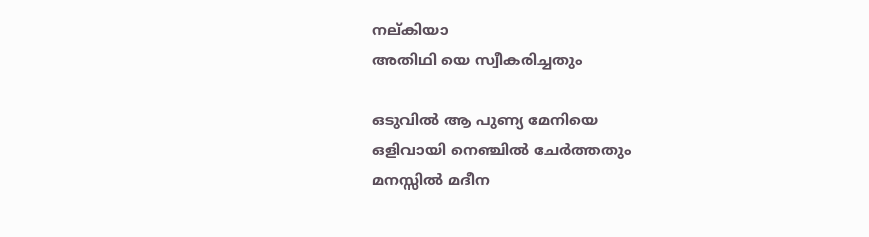നല്കിയാ
അതിഥി യെ സ്വീകരിച്ചതും

ഒടുവില്‍ ആ പുണ്യ മേനിയെ
ഒളിവായി നെഞ്ചില്‍ ചേര്‍ത്തതും
മനസ്സില്‍ മദീന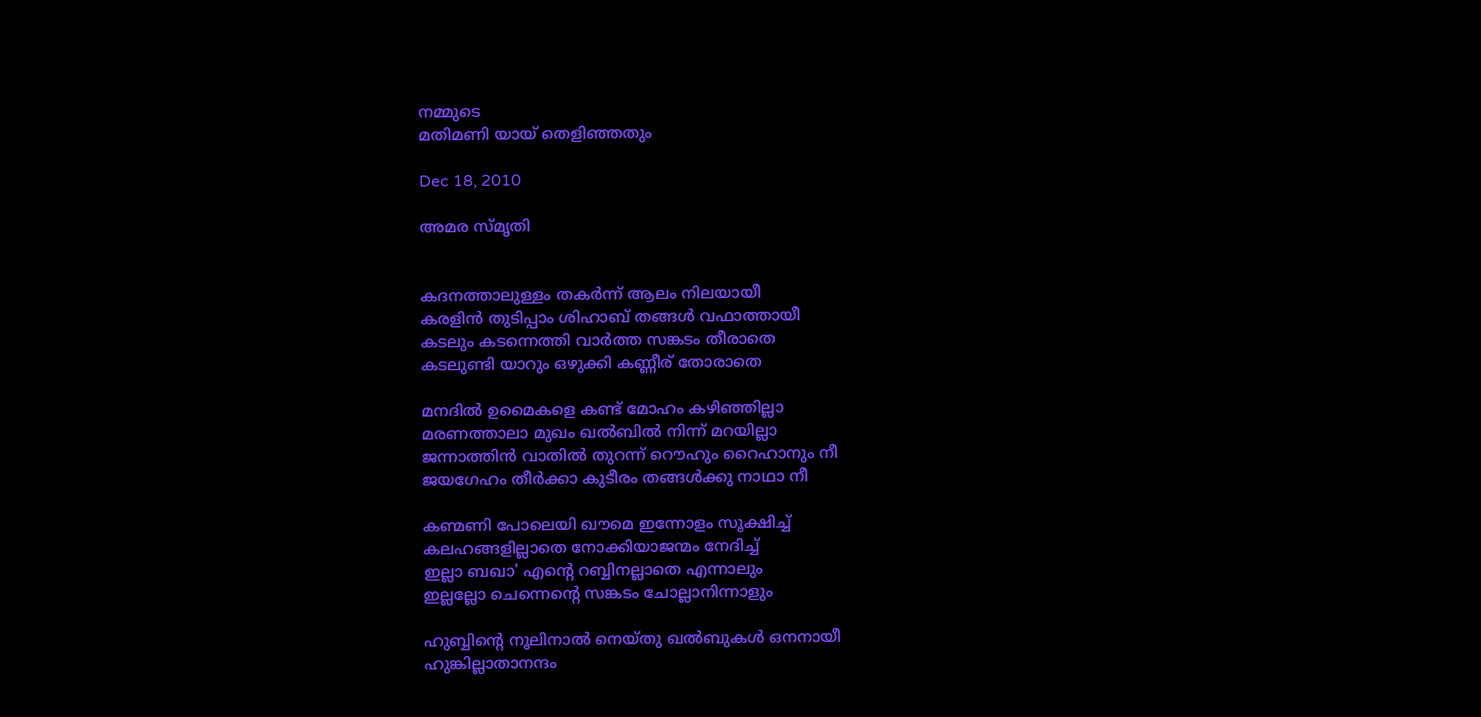നമ്മുടെ
മതിമണി യായ് തെളിഞ്ഞതും

Dec 18, 2010

അമര സ്മൃതി


കദനത്താലുള്ളം തകര്‍ന്ന് ആലം നിലയായീ
കരളിന്‍ തുടിപ്പാം ശിഹാബ് തങ്ങള്‍ വഫാത്തായീ
കടലും കടന്നെത്തി വാര്‍ത്ത സങ്കടം തീരാതെ
കടലുണ്ടി യാറും ഒഴുക്കി കണ്ണീര് തോരാതെ

മനദില്‍ ഉമൈകളെ കണ്ട്‌ മോഹം കഴിഞ്ഞില്ലാ
മരണത്താലാ മുഖം ഖല്‍ബില്‍ നിന്ന്‌ മറയില്ലാ
ജന്നാത്തിന്‍ വാതില്‍ തുറന്ന് റൌഹും റൈഹാനും നീ
ജയഗേഹം തീര്‍ക്കാ കുടീരം തങ്ങള്‍ക്കു നാഥാ നീ

കണ്മണി പോലെയി ഖൗമെ ഇന്നോളം സൂക്ഷിച്ച്
കലഹങ്ങളില്ലാതെ നോക്കിയാജന്മം നേദിച്ച്
ഇല്ലാ ബഖാ' എന്റെ റബ്ബിനല്ലാതെ എന്നാലും
ഇല്ലല്ലോ ചെന്നെന്റെ സങ്കടം ചോല്ലാനിന്നാളും

ഹുബ്ബിന്റെ നൂലിനാല്‍ നെയ്തു ഖല്‍ബുകള്‍ ഒനനായീ
ഹുങ്കില്ലാതാനന്ദം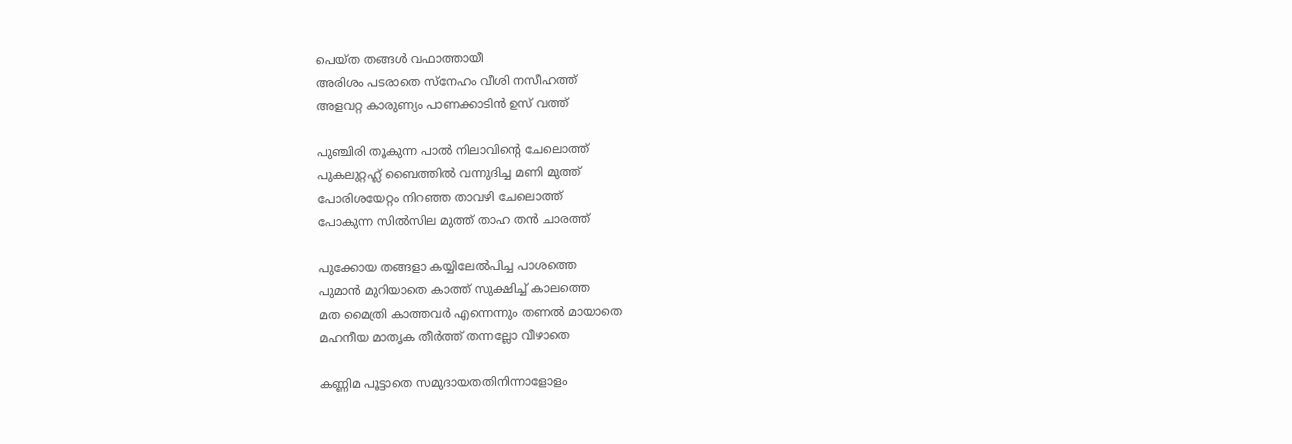പെയ്ത തങ്ങള്‍ വഫാത്തായീ
അരിശം പടരാതെ സ്നേഹം വീശി നസീഹത്ത്
അളവറ്റ കാരുണ്യം പാണക്കാടിന്‍ ഉസ് വത്ത്

പുഞ്ചിരി തൂകുന്ന പാല്‍ നിലാവിന്റെ ചേലൊത്ത്
പുകലുറ്റഹ്ല്‍ ബൈത്തില്‍ വന്നുദിച്ച മണി മുത്ത്
പോരിശയേറ്റം നിറഞ്ഞ താവഴി ചേലൊത്ത്
പോകുന്ന സില്‍സില മുത്ത് താഹ തന്‍ ചാരത്ത്

പുക്കോയ തങ്ങളാ കയ്യിലേല്‍പിച്ച പാശത്തെ
പുമാന്‍ മുറിയാതെ കാത്ത് സുക്ഷിച്ച് കാലത്തെ
മത മൈത്രി കാത്തവര്‍ എന്നെന്നും തണല്‍ മായാതെ
മഹനീയ മാതൃക തീര്‍ത്ത് തന്നല്ലോ വീഴാതെ

കണ്ണിമ പൂട്ടാതെ സമുദായതതിനിന്നാളോളം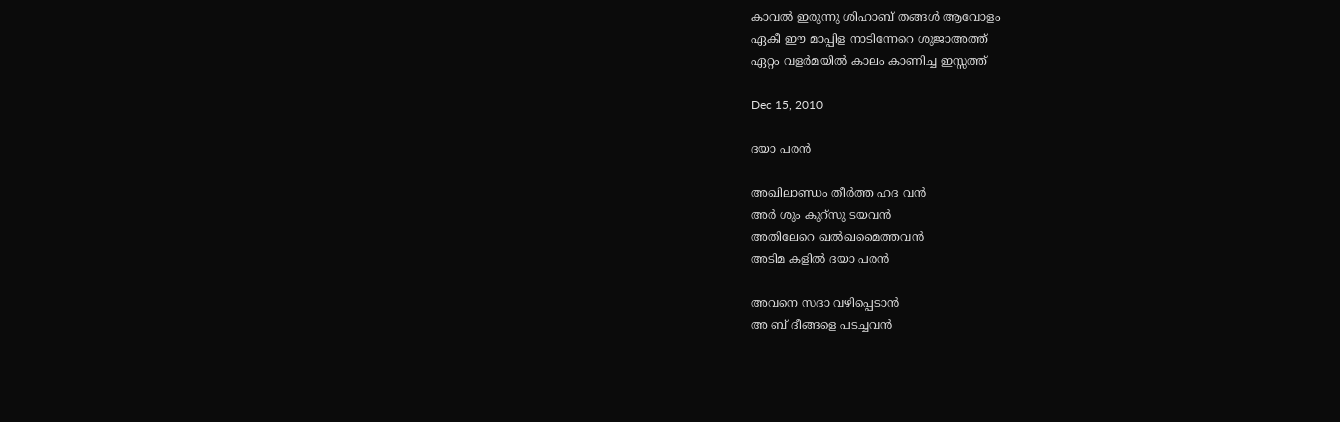കാവല്‍ ഇരുന്നു ശിഹാബ് തങ്ങള്‍ ആവോളം
ഏകീ ഈ മാപ്പിള നാടിന്നേറെ ശുജാഅത്ത്
ഏറ്റം വളര്‍മയില്‍ കാലം കാണിച്ച ഇസ്സത്ത്‌

Dec 15, 2010

ദയാ പരന്‍

അഖിലാണ്ഡം തീര്‍ത്ത ഹദ വന്‍
അര്‍ ശും കുറ്സു ടയവന്‍
അതിലേറെ ഖല്‍ഖമൈത്തവന്‍
അടിമ കളില്‍ ദയാ പരന്‍

അവനെ സദാ വഴിപ്പെടാന്‍
അ ബ്‌ ദീങ്ങളെ പടച്ചവന്‍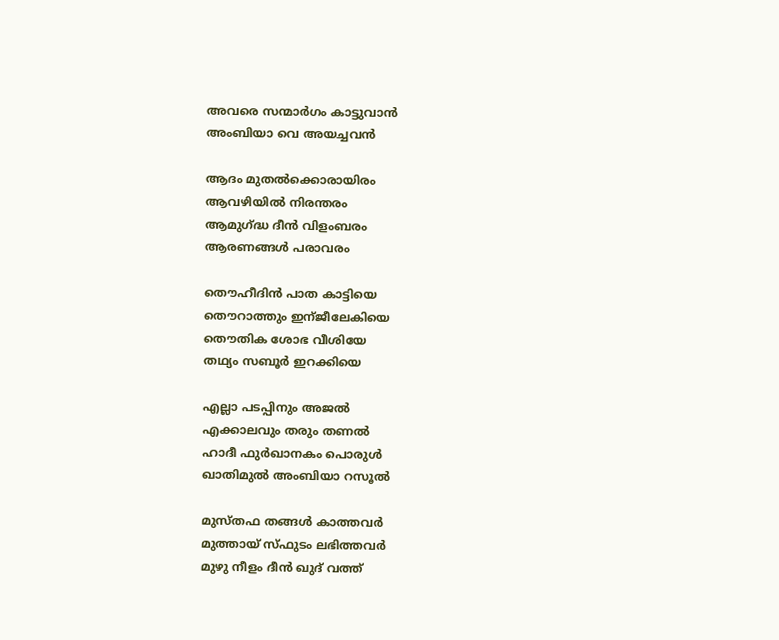അവരെ സന്മാര്‍ഗം കാട്ടുവാന്‍
അംബിയാ വെ അയച്ചവന്‍

ആദം മുതല്‍ക്കൊരായിരം
ആവഴിയില്‍ നിരന്തരം
ആമുഗ്ദ്ധ ദീന്‍ വിളംബരം
ആരണങ്ങള്‍ പരാവരം

തൌഹീദിന്‍ പാത കാട്ടിയെ
തൌറാത്തും ഇന്ജീലേകിയെ
തൌതിക ശോഭ വീശിയേ
തഥ്യം സബൂര്‍ ഇറക്കിയെ

എല്ലാ പടപ്പിനും അജല്‍
എക്കാലവും തരും തണല്‍
ഹാദീ ഫുര്‍ഖാനകം പൊരുള്‍
ഖാതിമുല്‍ അംബിയാ റസൂല്‍

മുസ്തഫ തങ്ങള്‍ കാത്തവര്‍
മുത്തായ് സ്ഫുടം ലഭിത്തവര്‍
മുഴു നീളം ദീന്‍ ഖുദ് വത്ത്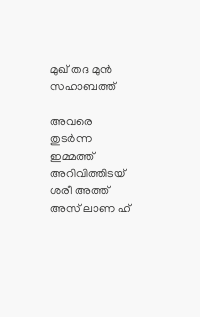മുഖ് തദ മുന്‍ സഹാബത്ത്

അവരെ തുടര്‍ന്ന ഇമ്മത്ത്
അറിവിത്തിടയ് ശരീ അത്ത്
അസ് ലാണ ഹ്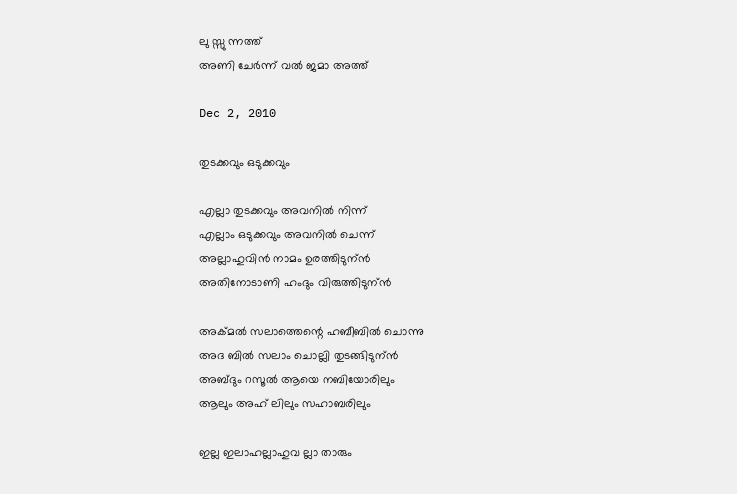ലു സ്സു ന്നത്ത്
അണി ചേര്‍ന്ന് വല്‍ ജമാ അത്ത്

Dec 2, 2010

തുടക്കവും ഒടുക്കവും

എല്ലാ തുടക്കവും അവനില്‍ നിന്ന്
എല്ലാം ഒടുക്കവും അവനില്‍ ചെന്ന്
അല്ലാഹുവിന്‍ നാമം ഉരത്തിടുന്ന്‍
അതിനോടാണി ഹംദും വിരുത്തിടുന്ന്‍

അക്മല്‍ സലാത്തെന്റെ ഹബീബില്‍ ചൊന്നു
അദ ബില്‍ സലാം ചൊല്ലി തുടങ്ങിടുന്ന്‍
അബ്ദും റസൂല്‍ ആയെ നബിയോരിലും
ആലും അഹ് ലിലും സഹാബരിലും

ഇല്ല ഇലാഹല്ലാഹുവ ല്ലാ താരും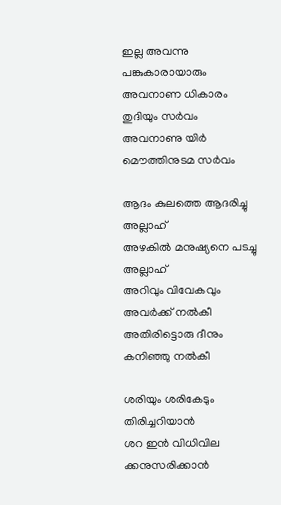ഇല്ല അവന്നു പങ്കുകാരായാരും
അവനാണ ധികാരം തുദിയും സര്‍വം
അവനാണു യിര്‍ മൌത്തിനുടമ സര്‍വം

ആദം കുലത്തെ ആദരിച്ചു അല്ലാഹ്
അഴകില്‍ മനുഷ്യനെ പടച്ചു അല്ലാഹ്
അറിവും വിവേകവും അവര്‍ക്ക് നല്‍കീ
അതിരിട്ടൊരു ദീനും കനിഞ്ഞു നല്‍കീ

ശരിയും ശരികേടും തിരിച്ചറിയാന്‍
ശറ ഇന്‍ വിധിവില ക്കനുസരിക്കാന്‍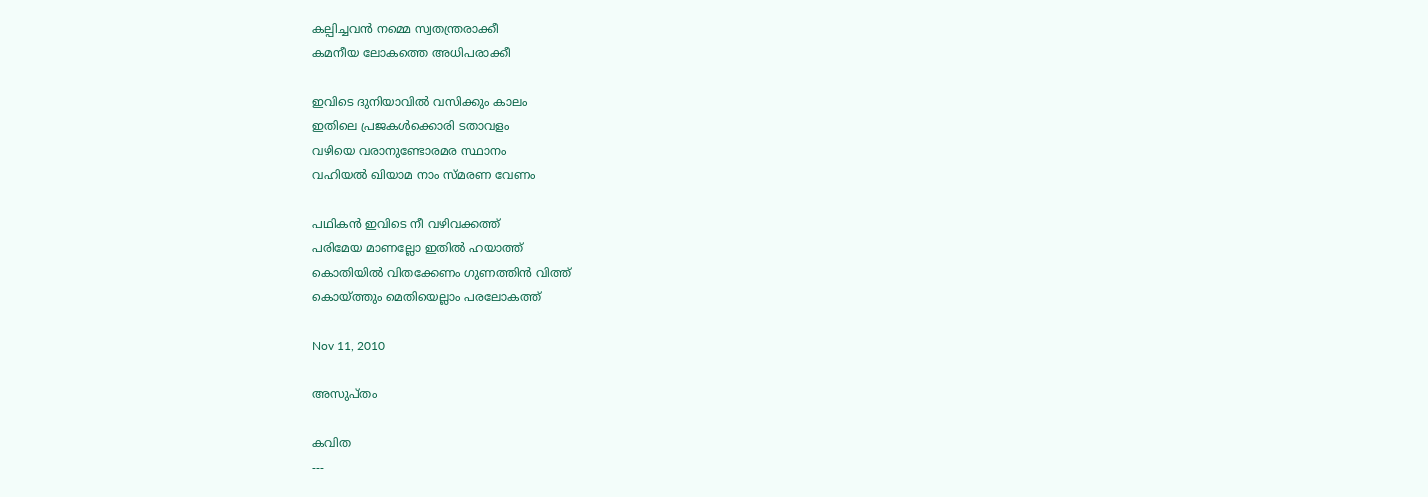കല്പിച്ചവന്‍ നമ്മെ സ്വതന്ത്രരാക്കീ
കമനീയ ലോകത്തെ അധിപരാക്കീ

ഇവിടെ ദുനിയാവില്‍ വസിക്കും കാലം
ഇതിലെ പ്രജകള്‍ക്കൊരി ടതാവളം
വഴിയെ വരാനുണ്ടോരമര സ്ഥാനം
വഹിയല്‍ ഖിയാമ നാം സ്മരണ വേണം

പഥികന്‍ ഇവിടെ നീ വഴിവക്കത്ത്
പരിമേയ മാണല്ലോ ഇതില്‍ ഹയാത്ത്
കൊതിയില്‍ വിതക്കേണം ഗുണത്തിന്‍ വിത്ത്
കൊയ്ത്തും മെതിയെല്ലാം പരലോകത്ത്

Nov 11, 2010

അസുപ്തം

കവിത
---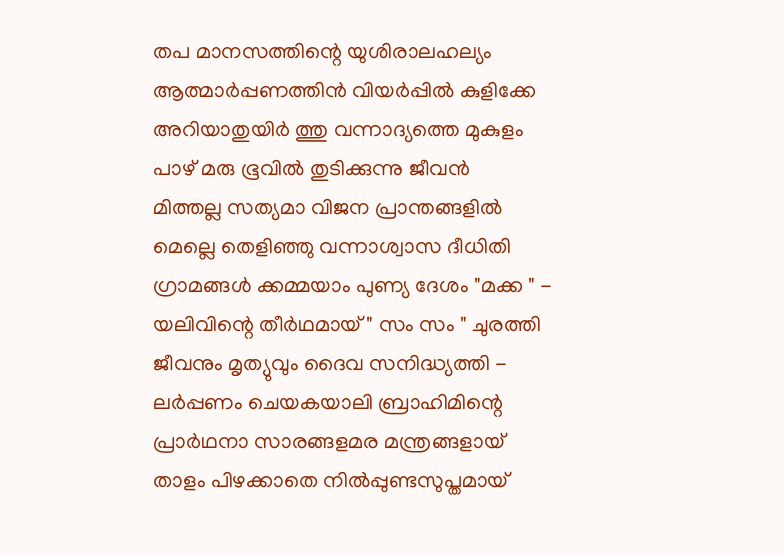തപ മാനസത്തിന്റെ യുശിരാലഹല്യം
ആത്മാര്‍പ്പണത്തിന്‍ വിയര്‍പ്പില്‍ കുളിക്കേ
അറിയാതുയിര്‍ ത്തു വന്നാദ്യത്തെ മുകുളം
പാഴ് മരു ഭൂവില്‍ തുടിക്കുന്നു ജീവന്‍
മിത്തല്ല സത്യമാ വിജന പ്രാന്തങ്ങളില്‍
മെല്ലെ തെളിഞ്ഞു വന്നാശ്വാസ ദീധിതി
ഗ്രാമങ്ങള്‍ ക്കമ്മയാം പുണ്യ ദേശം "മക്ക " -
യലിവിന്റെ തീര്‍ഥമായ് " സം സം " ചുരത്തി
ജീവനും മൃത്യുവും ദൈവ സനിദ്ധ്യത്തി -
ലര്‍പ്പണം ചെയകയാലി ബ്രാഹിമിന്റെ
പ്രാര്‍ഥനാ സാരങ്ങളമര മന്ത്രങ്ങളായ്
താളം പിഴക്കാതെ നില്‍പ്പുണ്ടസുപ്തമായ്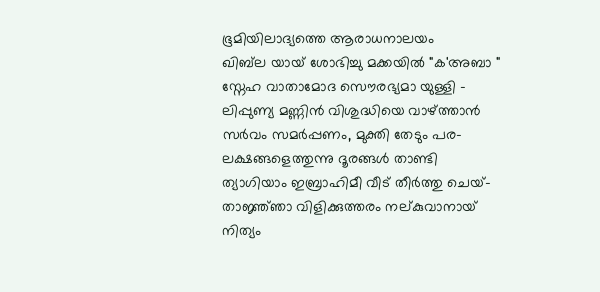ഭൂമിയിലാദ്യത്തെ ആരാധനാലയം
ഖിബ്‌ല യായ് ശോഭിച്ചു മക്കയില്‍ "ക'അബാ "
സ്നേഹ വാതാമോദ സൌരഭ്യമാ യുള്ളി -
ലിപ്പുണ്യ മണ്ണിന്‍ വിശുദ്ധിയെ വാഴ്ത്താന്‍
സര്‍വം സമര്‍പ്പണം, മുക്തി തേടും പര-
ലക്ഷങ്ങളെത്തുന്നു ദൂരങ്ങള്‍ താണ്ടി
ത്യാഗിയാം ഇബ്രാഹിമീ വീട് തീര്‍ത്തു ചെയ്-
താജ്ഞ്ഞാ വിളിക്കുത്തരം നല്കുവാനായ്
നിത്യം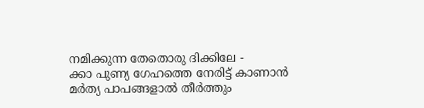നമിക്കുന്ന തേതൊരു ദിക്കിലേ -
ക്കാ പുണ്യ ഗേഹത്തെ നേരിട്ട് കാണാന്‍
മര്‍ത്യ പാപങ്ങളാല്‍ തീര്‍ത്തും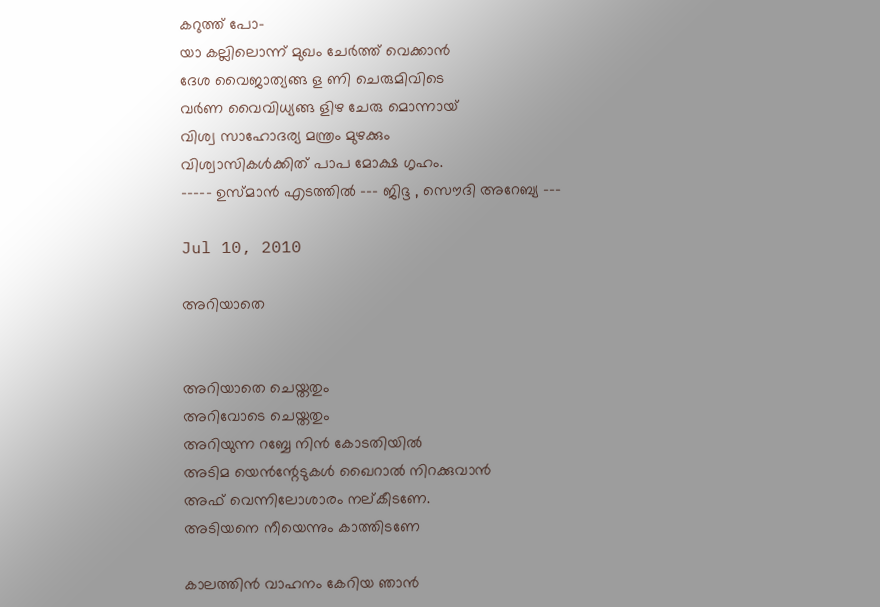കറുത്ത് പോ-
യാ കല്ലിലൊന്ന് മുഖം ചേര്‍ത്ത് വെക്കാന്‍
ദേശ വൈജാത്യങ്ങ ള ണി ചെരുമിവിടെ
വര്‍ണ വൈവിധ്യങ്ങ ളിഴ ചേരു മൊന്നായ്‌
വിശ്വ സാഹോദര്യ മന്ത്രം മുഴക്കും
വിശ്വാസികള്‍ക്കിത് പാപ മോക്ഷ ഗൃഹം.
----- ഉസ്മാന്‍ എടത്തില്‍ --- ജിദ്ദ , സൌദി അറേബ്യ ---

Jul 10, 2010

അറിയാതെ


അറിയാതെ ചെയ്തതും
അറിവോടെ ചെയ്തതും
അറിയുന്ന റബ്ബേ നിന്‍ കോടതിയില്‍
അടിമ യെന്‍ന്റേടുകള്‍ ഖൈറാല്‍ നിറക്കുവാന്‍
അഫ് വെന്നിലോശാരം നല്കീടണേ.
അടിയനെ നീയെന്നും കാത്തിടണേ

കാലത്തിന്‍ വാഹനം കേറിയ ഞാന്‍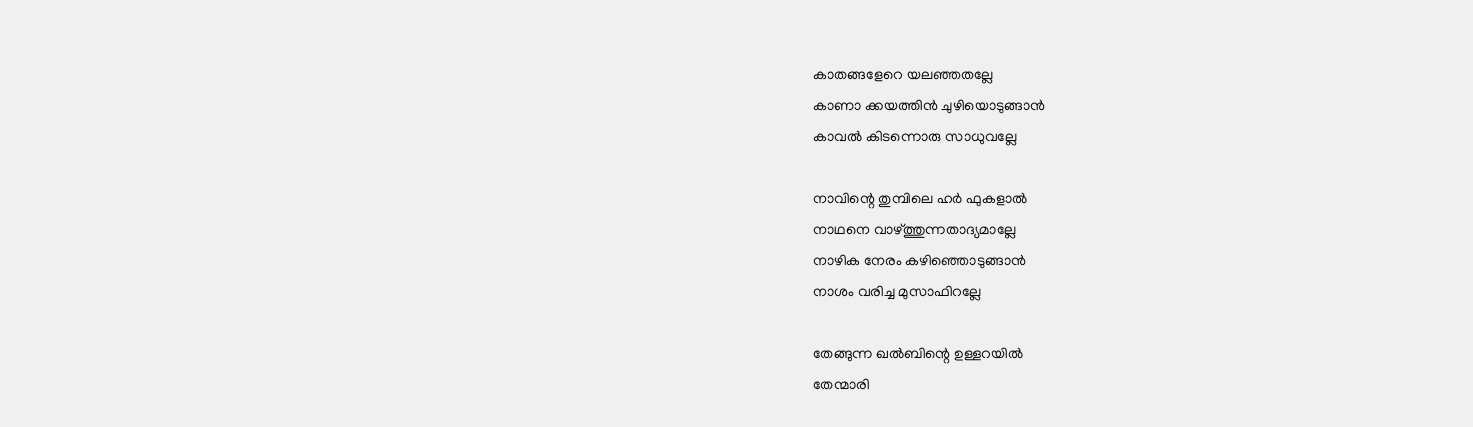കാതങ്ങളേറെ യലഞ്ഞതല്ലേ
കാണാ ക്കയത്തിന്‍ ചുഴിയൊടുങ്ങാന്‍
കാവല്‍ കിടന്നൊരു സാധുവല്ലേ

നാവിന്റെ തുമ്പിലെ ഹര്‍ ഫുകളാല്‍
നാഥനെ വാഴ്ത്തുന്നതാദ്യമാല്ലേ
നാഴിക നേരം കഴിഞ്ഞൊടുങ്ങാന്‍
നാശം വരിച്ച മുസാഫിറല്ലേ

തേങ്ങുന്ന ഖല്‍ബിന്റെ ഉള്ളറയില്‍
തേന്മാരി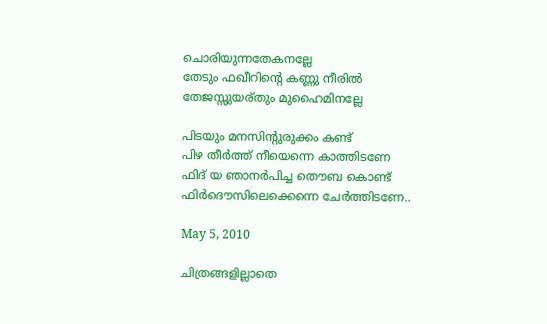ചൊരിയുന്നതേകനല്ലേ
തേടും ഫഖീറിന്റെ കണ്ണു നീരില്‍
തേജസ്സുയര്തും മുഹൈമിനല്ലേ

പിടയും മനസിന്റുരുക്കം കണ്ട്‌
പിഴ തീര്‍ത്ത് നീയെന്നെ കാത്തിടണേ
ഫിദ് യ ഞാനര്‍പിച്ച തൌബ കൊണ്ട്
ഫിര്‍ദൌസിലെക്കെന്നെ ചേര്‍ത്തിടണേ..

May 5, 2010

ചിത്രങ്ങളില്ലാതെ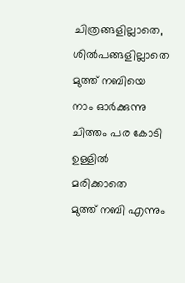ചിത്രങ്ങളില്ലാതെ, ശില്‍പങ്ങളില്ലാതെ
മുത്ത് നബിയെ നാം ഓര്‍ക്കുന്നു
ചിത്തം പര കോടി ഉള്ളില്‍ മരിക്കാതെ
മുത്ത് നബി എന്നും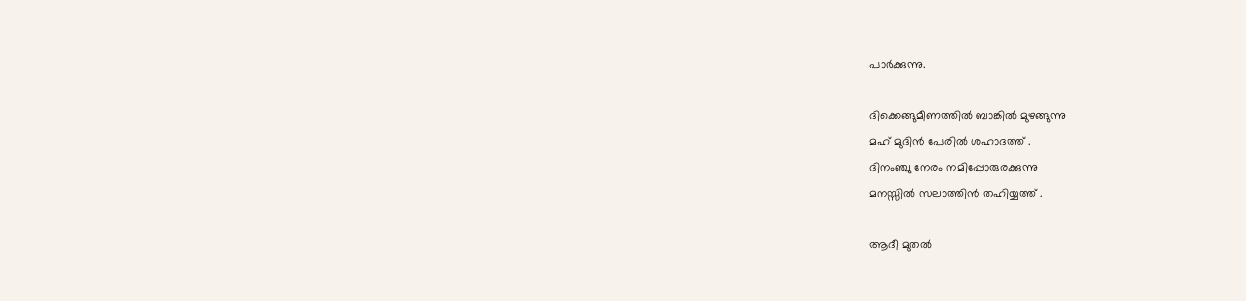പാര്‍ക്കുന്നു.

ദിക്കെങ്ങുമീണത്തില്‍ ബാങ്കില്‍ മുഴങ്ങുന്നു
മഹ് മുദിന്‍ പേരില്‍ ശഹാദത്ത് .
ദിനംഞ്ചു നേരം നമിപ്പോരുരക്കുന്നു
മനസ്സില്‍ സലാത്തിന്‍ തഹിയ്യത്ത് .

ആദീ മുതല്‍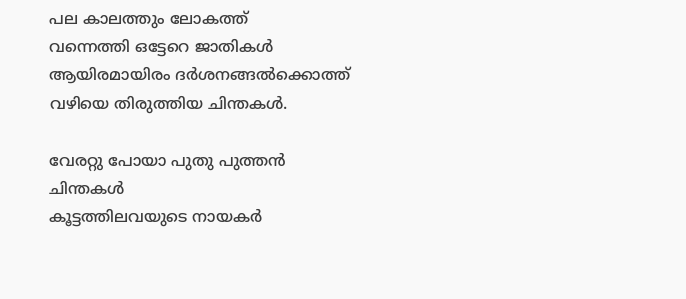പല കാലത്തും ലോകത്ത്
വന്നെത്തി ഒട്ടേറെ ജാതികള്‍
ആയിരമായിരം ദര്‍ശനങ്ങല്‍ക്കൊത്ത്
വഴിയെ തിരുത്തിയ ചിന്തകള്‍.

വേരറ്റു പോയാ പുതു പുത്തന്‍ ചിന്തകള്‍
കൂട്ടത്തിലവയുടെ നായകര്‍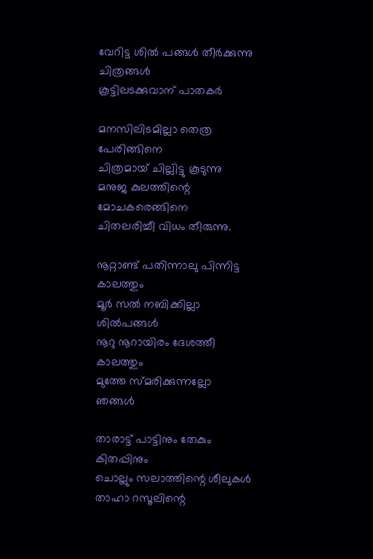വേറിട്ട ശില്‍ പങ്ങള്‍ തീര്‍ക്കുന്നു ചിത്രങ്ങള്‍
കൂട്ടിലടക്കുവാന് പാതകര്‍

മനസിലിടമില്ലാ തെത്ര പേരിങ്ങിനെ
ചിത്രമായ്‌ ചില്ലിട്ടു കൂടുന്നു
മനുജ കുലത്തിന്റെ മോചകരെങ്ങിനെ
ചിതലരിച്ചീ വിധം തീരുന്നു.

നൂറ്റാണ്ട് പതിന്നാലു പിന്നിട്ട കാലത്തും
മൂര്‍ സല്‍ നബിക്കില്ലാ ശില്‍പങ്ങള്‍
നൂറു നൂറായിരം ദേശത്തീ കാലത്തും
മുത്തേ സ്മരിക്കുന്നല്ലോ ഞങ്ങള്‍

താരാട്ട് പാട്ടിനും തേകും കിതപ്പിനും
ചൊല്ലും സലാത്തിന്റെ ശീലുകള്‍
താഹാ റസൂലിന്റെ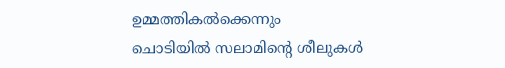ഉമ്മത്തികല്‍ക്കെന്നും
ചൊടിയില്‍ സലാമിന്റെ ശീലുകള്‍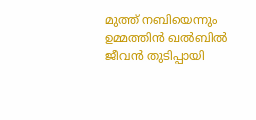മുത്ത് നബിയെന്നും ഉമ്മത്തിന്‍ ഖല്‍ബില്‍
ജീവന്‍ തുടിപ്പായി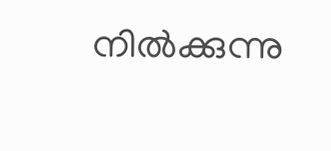നില്‍ക്കുന്നു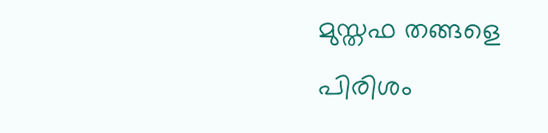മുസ്തഫ തങ്ങളെ പിരിശം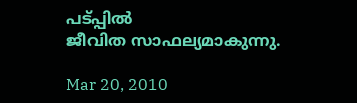പട്പ്പില്‍
ജീവിത സാഫല്യമാകുന്നു.

Mar 20, 2010